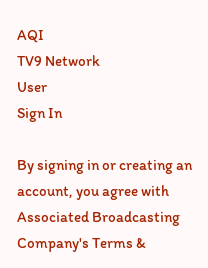AQI
TV9 Network
User
Sign In

By signing in or creating an account, you agree with Associated Broadcasting Company's Terms &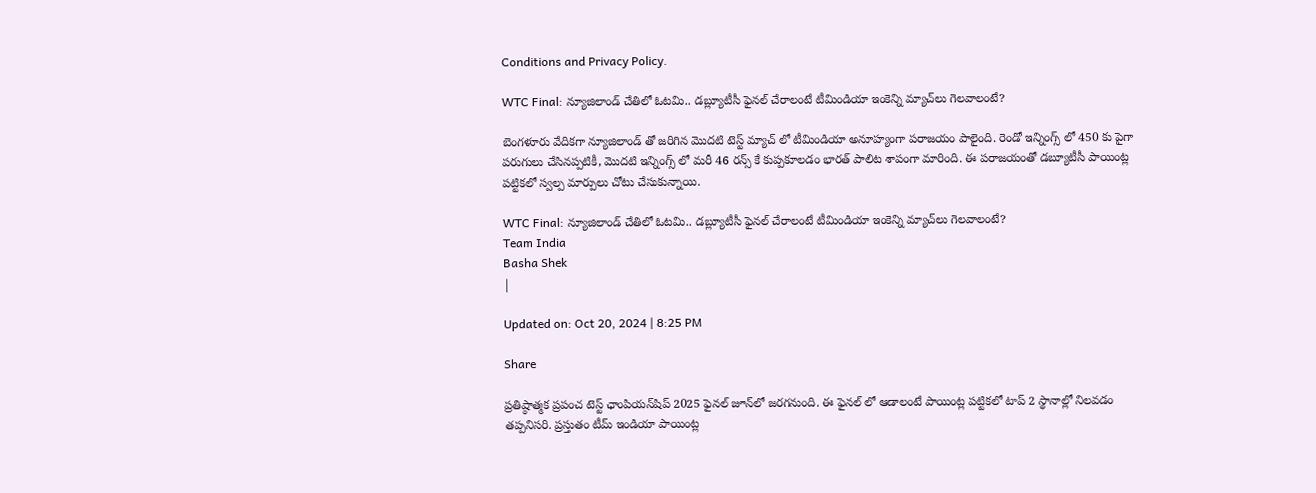Conditions and Privacy Policy.

WTC Final: న్యూజిలాండ్ చేతిలో ఓటమి.. డబ్ల్యూటీసీ ఫైనల్ చేరాలంటే టీమిండియా ఇంకెన్ని మ్యాచ్‌లు గెలవాలంటే?

బెంగళూరు వేదికగా న్యూజిలాండ్ తో జరిగిన మొదటి టెస్ట్ మ్యాచ్ లో టీమిండియా అనూహ్యంగా పరాజయం పాలైంది. రెండో ఇన్నింగ్స్ లో 450 కు పైగా పరుగులు చేసినప్పటికీ, మొదటి ఇన్నింగ్స్ లో మరీ 46 రన్స్ కే కుప్పకూలడం భారత్ పాలిట శాపంగా మారింది. ఈ పరాజయంతో డబ్యూటీసీ పాయింట్ల పట్టికలో స్వల్ప మార్పులు చోటు చేసుకున్నాయి.

WTC Final: న్యూజిలాండ్ చేతిలో ఓటమి.. డబ్ల్యూటీసీ ఫైనల్ చేరాలంటే టీమిండియా ఇంకెన్ని మ్యాచ్‌లు గెలవాలంటే?
Team India
Basha Shek
|

Updated on: Oct 20, 2024 | 8:25 PM

Share

ప్రతిష్ఠాత్మక ప్రపంచ టెస్ట్ ఛాంపియన్‌షిప్ 2025 ఫైనల్ జూన్‌లో జరగనుంది. ఈ ఫైనల్ లో ఆడాలంటే పాయింట్ల పట్టికలో టాప్ 2 స్థానాల్లో నిలవడం తప్పనిసరి. ప్రస్తుతం టీమ్ ఇండియా పాయింట్ల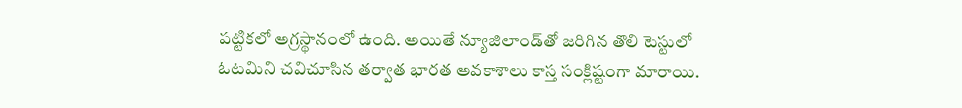పట్టికలో అగ్రస్థానంలో ఉంది. అయితే న్యూజిలాండ్‌తో జరిగిన తొలి టెస్టులో ఓటమిని చవిచూసిన తర్వాత భారత అవకాశాలు కాస్త సంక్లిష్టంగా మారాయి.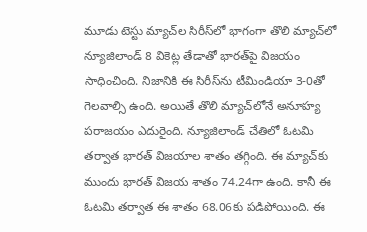మూడు టెస్టు మ్యాచ్‌ల సిరీస్‌లో భాగంగా తొలి మ్యాచ్‌లో న్యూజిలాండ్ 8 వికెట్ల తేడాతో భారత్‌పై విజయం సాధించింది. నిజానికి ఈ సిరీస్‌ను టీమిండియా 3-0తో గెలవాల్సి ఉంది. అయితే తొలి మ్యాచ్‌లోనే అనూహ్య పరాజయం ఎదురైంది. న్యూజిలాండ్ చేతిలో ఓటమి తర్వాత భారత్ విజయాల శాతం తగ్గింది. ఈ మ్యాచ్‌కు ముందు భారత్ విజయ శాతం 74.24గా ఉంది. కానీ ఈ ఓటమి తర్వాత ఈ శాతం 68.06కు పడిపోయింది. ఈ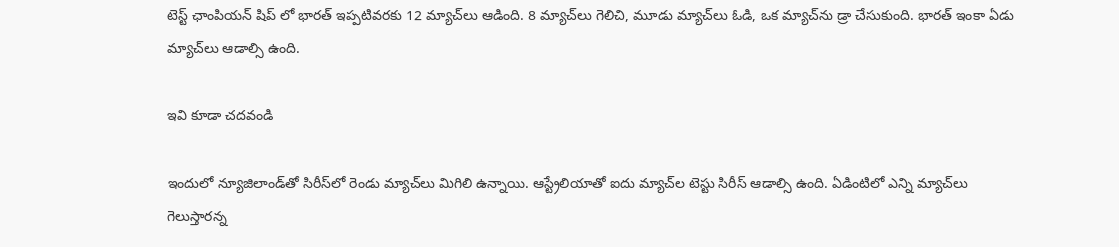టెస్ట్ ఛాంపియన్ షిప్ లో భారత్ ఇప్పటివరకు 12 మ్యాచ్‌లు ఆడింది. 8 మ్యాచ్‌లు గెలిచి, మూడు మ్యాచ్‌లు ఓడి, ఒక మ్యాచ్‌ను డ్రా చేసుకుంది. భారత్ ఇంకా ఏడు మ్యాచ్‌లు ఆడాల్సి ఉంది.

ఇవి కూడా చదవండి

ఇందులో న్యూజిలాండ్‌తో సిరీస్‌లో రెండు మ్యాచ్‌లు మిగిలి ఉన్నాయి. ఆస్ట్రేలియాతో ఐదు మ్యాచ్‌ల టెస్టు సిరీస్ ఆడాల్సి ఉంది. ఏడింటిలో ఎన్ని మ్యాచ్‌లు గెలుస్తారన్న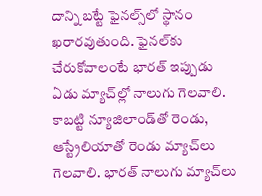దాన్ని బట్టే ఫైనల్స్‌లో స్థానం ఖరారవుతుంది. ఫైనల్‌కు చేరుకోవాలంటే భారత్ ఇప్పుడు ఏడు మ్యాచ్‌ల్లో నాలుగు గెలవాలి. కాబట్టి న్యూజిలాండ్‌తో రెండు, ఆస్ట్రేలియాతో రెండు మ్యాచ్‌లు గెలవాలి. భారత్‌ నాలుగు మ్యాచ్‌లు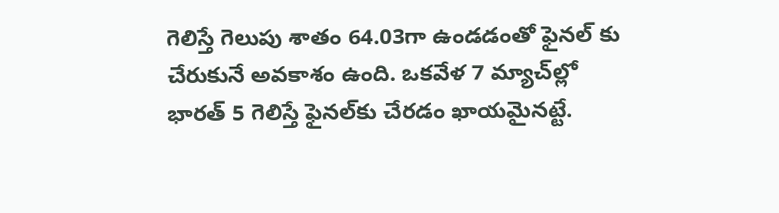గెలిస్తే గెలుపు శాతం 64.03గా ఉండడంతో ఫైనల్ కు చేరుకునే అవకాశం ఉంది. ఒకవేళ 7 మ్యాచ్‌ల్లో భారత్ 5 గెలిస్తే ఫైనల్‌కు చేరడం ఖాయమైనట్టే.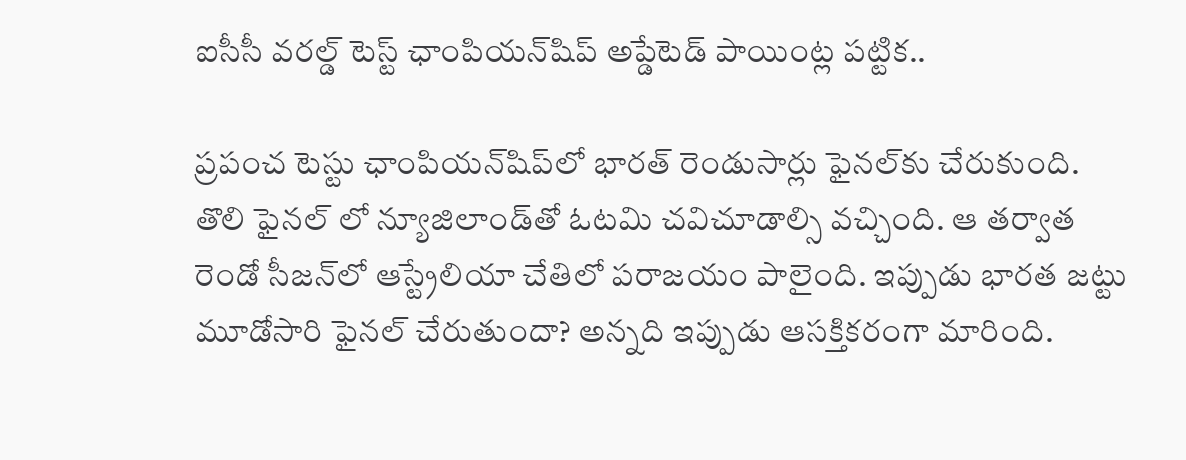ఐసీసీ వరల్డ్ టెస్ట్ ఛాంపియన్‌షిప్ అప్డేటెడ్ పాయింట్ల పట్టిక..

ప్రపంచ టెస్టు ఛాంపియన్‌షిప్‌లో భారత్‌ రెండుసార్లు ఫైనల్‌కు చేరుకుంది. తొలి ఫైనల్ లో న్యూజిలాండ్‌తో ఓటమి చవిచూడాల్సి వచ్చింది. ఆ తర్వాత రెండో సీజన్‌లో ఆస్ట్రేలియా చేతిలో పరాజయం పాలైంది. ఇప్పుడు భారత జట్టు మూడోసారి ఫైనల్ చేరుతుందా? అన్నది ఇప్పుడు ఆసక్తికరంగా మారింది.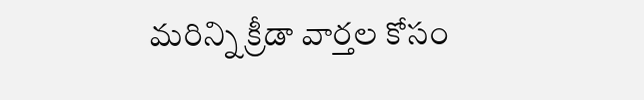మరిన్ని క్రీడా వార్తల కోసం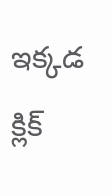ఇక్కడ క్లిక్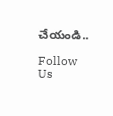చేయండి..

Follow Us